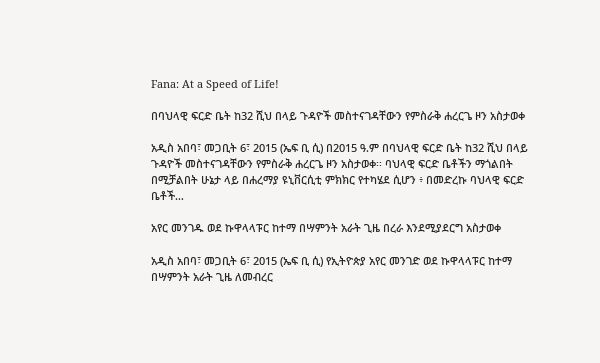Fana: At a Speed of Life!

በባህላዊ ፍርድ ቤት ከ32 ሺህ በላይ ጉዳዮች መስተናገዳቸውን የምስራቅ ሐረርጌ ዞን አስታወቀ

አዲስ አበባ፣ መጋቢት 6፣ 2015 (ኤፍ ቢ ሲ) በ2015 ዓ.ም በባህላዊ ፍርድ ቤት ከ32 ሺህ በላይ ጉዳዮች መስተናገዳቸውን የምስራቅ ሐረርጌ ዞን አስታወቀ፡፡ ባህላዊ ፍርድ ቤቶችን ማጎልበት በሚቻልበት ሁኔታ ላይ በሐረማያ ዩኒቨርሲቲ ምክክር የተካሄደ ሲሆን ፥ በመድረኩ ባህላዊ ፍርድ ቤቶች…

አየር መንገዱ ወደ ኩዋላላፑር ከተማ በሣምንት አራት ጊዜ በረራ እንደሚያደርግ አስታወቀ

አዲስ አበባ፣ መጋቢት 6፣ 2015 (ኤፍ ቢ ሲ) የኢትዮጵያ አየር መንገድ ወደ ኩዋላላፑር ከተማ በሣምንት አራት ጊዜ ለመብረር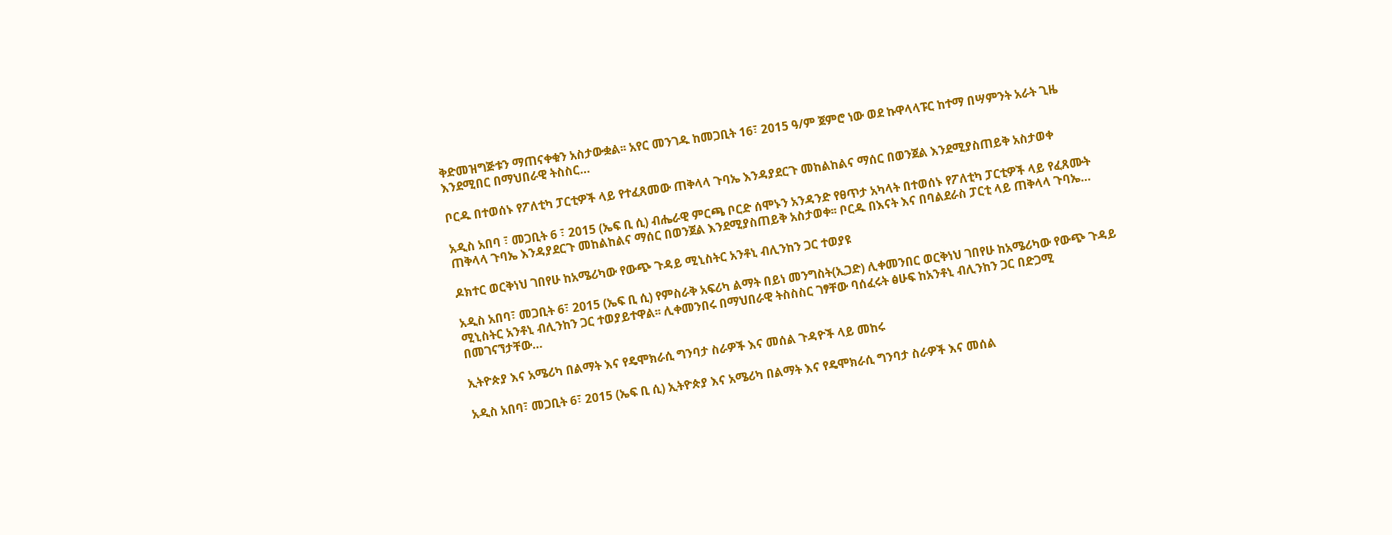ቅድመዝግጅቱን ማጠናቀቁን አስታውቋል፡፡ አየር መንገዱ ከመጋቢት 16፣ 2015 ዓ/ም ጀምሮ ነው ወደ ኩዋላላፑር ከተማ በሣምንት አራት ጊዜ እንደሚበር በማህበራዊ ትስስር…

ቦርዱ በተወሰኑ የፖለቲካ ፓርቲዎች ላይ የተፈጸመው ጠቅላላ ጉባኤ እንዳያደርጉ መከልከልና ማሰር በወንጀል እንደሚያስጠይቅ አስታወቀ

አዲስ አበባ ፣ መጋቢት 6 ፣ 2015 (ኤፍ ቢ ሲ) ብሔራዊ ምርጫ ቦርድ ሰሞኑን አንዳንድ የፀጥታ አካላት በተወሰኑ የፖለቲካ ፓርቲዎች ላይ የፈጸሙት ጠቅላላ ጉባኤ እንዳያደርጉ መከልከልና ማሰር በወንጀል እንደሚያስጠይቅ አስታወቀ፡፡ ቦርዱ በእናት እና በባልደራስ ፓርቲ ላይ ጠቅላላ ጉባኤ…

ዶክተር ወርቅነህ ገበየሁ ከአሜሪካው የውጭ ጉዳይ ሚኒስትር አንቶኒ ብሊንከን ጋር ተወያዩ

አዲስ አበባ፣ መጋቢት 6፣ 2015 (ኤፍ ቢ ሲ) የምስራቅ አፍሪካ ልማት በይነ መንግስት(ኢጋድ) ሊቀመንበር ወርቅነህ ገበየሁ ከአሜሪካው የውጭ ጉዳይ ሚኒስትር አንቶኒ ብሊንከን ጋር ተወያይተዋል፡፡ ሊቀመንበሩ በማህበራዊ ትስስስር ገፃቸው ባሰፈሩት ፅሁፍ ከአንቶኒ ብሊንከን ጋር በድጋሚ በመገናኘታቸው…

ኢትዮጵያ እና አሜሪካ በልማት እና የዴሞክራሲ ግንባታ ስራዎች እና መሰል ጉዳዮች ላይ መከሩ

አዲስ አበባ፣ መጋቢት 6፣ 2015 (ኤፍ ቢ ሲ) ኢትዮጵያ እና አሜሪካ በልማት እና የዴሞክራሲ ግንባታ ስራዎች እና መሰል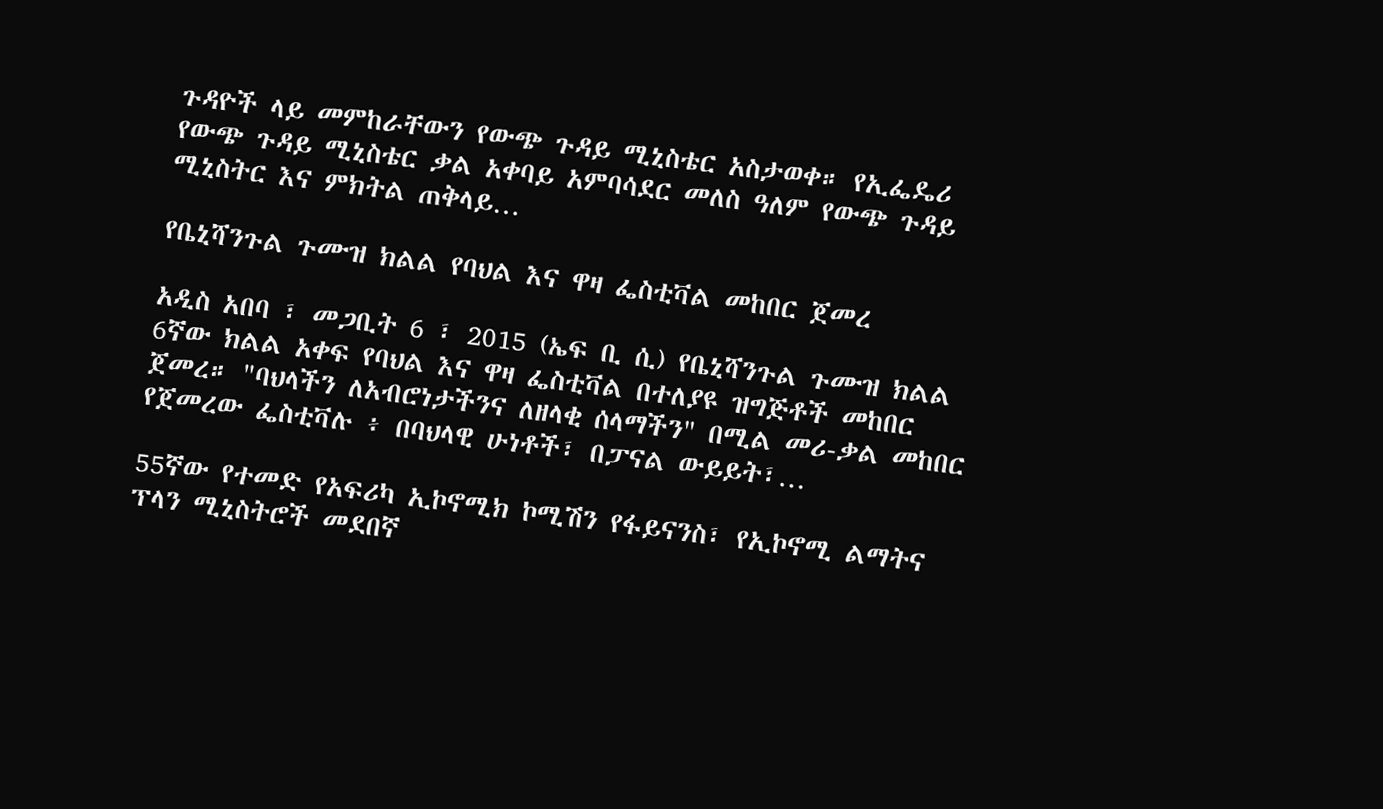ጉዳዮች ላይ መምከራቸውን የውጭ ጉዳይ ሚኒስቴር አስታወቀ። የኢፌዴሪ የውጭ ጉዳይ ሚኒስቴር ቃል አቀባይ አምባሳደር መለስ ዓለም የውጭ ጉዳይ ሚኒስትር እና ምክትል ጠቅላይ…

የቤኒሻንጉል ጉሙዝ ክልል የባህል እና ዋዛ ፌስቲቫል መከበር ጀመረ

አዲስ አበባ ፣ መጋቢት 6 ፣ 2015 (ኤፍ ቢ ሲ) የቤኒሻንጉል ጉሙዝ ክልል 6ኛው ክልል አቀፍ የባህል እና ዋዛ ፌስቲቫል በተለያዩ ዝግጅቶች መከበር ጀመረ። "ባህላችን ለአብሮነታችንና ለዘላቂ ሰላማችን" በሚል መሪ-ቃል መከበር የጀመረው ፌስቲቫሉ ፥ በባህላዊ ሁነቶች፣ በፓናል ውይይት፣…

55ኛው የተመድ የአፍሪካ ኢኮኖሚክ ኮሚሽን የፋይናንስ፣ የኢኮኖሚ ልማትና ፕላን ሚኒስትሮች መደበኛ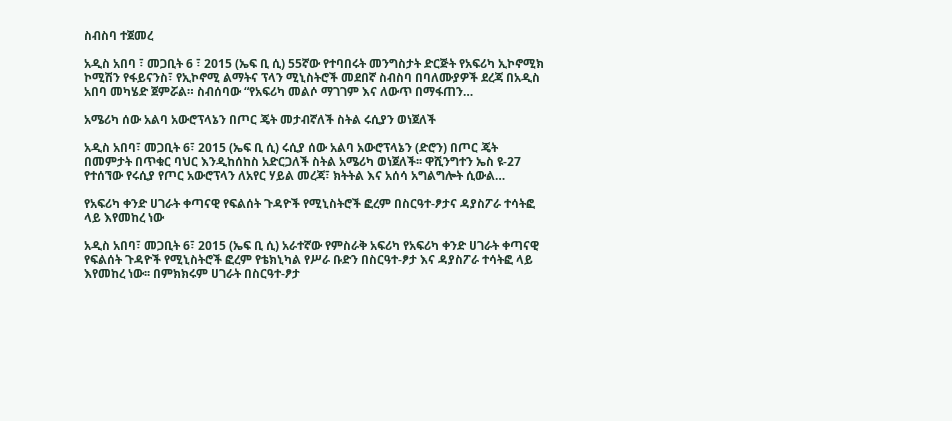ስብስባ ተጀመረ

አዲስ አበባ ፣ መጋቢት 6 ፣ 2015 (ኤፍ ቢ ሲ) 55ኛው የተባበሩት መንግስታት ድርጅት የአፍሪካ ኢኮኖሚክ ኮሚሽን የፋይናንስ፣ የኢኮኖሚ ልማትና ፕላን ሚኒስትሮች መደበኛ ስብስባ በባለሙያዎች ደረጃ በአዲስ አበባ መካሄድ ጀምሯል። ስብሰባው “የአፍሪካ መልሶ ማገገም እና ለውጥ በማፋጠን…

አሜሪካ ሰው አልባ አውሮፕላኔን በጦር ጄት መታብኛለች ስትል ሩሲያን ወነጀለች

አዲስ አበባ፣ መጋቢት 6፣ 2015 (ኤፍ ቢ ሲ) ሩሲያ ሰው አልባ አውሮፕላኔን (ድሮን) በጦር ጄት በመምታት በጥቁር ባህር እንዲከሰከስ አድርጋለች ስትል አሜሪካ ወነጀለች፡፡ ዋሺንግተን ኤስ ዩ-27 የተሰኘው የሩሲያ የጦር አውሮፕላን ለአየር ሃይል መረጃ፣ ክትትል እና አሰሳ አግልግሎት ሲውል…

የአፍሪካ ቀንድ ሀገራት ቀጣናዊ የፍልሰት ጉዳዮች የሚኒስትሮች ፎረም በስርዓተ-ፆታና ዳያስፖራ ተሳትፎ ላይ እየመከረ ነው

አዲስ አበባ፣ መጋቢት 6፣ 2015 (ኤፍ ቢ ሲ) አራተኛው የምስራቅ አፍሪካ የአፍሪካ ቀንድ ሀገራት ቀጣናዊ የፍልሰት ጉዳዮች የሚኒስትሮች ፎረም የቴክኒካል የሥራ ቡድን በስርዓተ-ፆታ እና ዳያስፖራ ተሳትፎ ላይ እየመከረ ነው፡፡ በምክክሩም ሀገራት በስርዓተ-ፆታ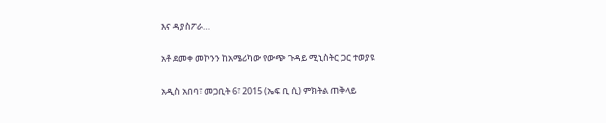እና ዳያስፖራ…

አቶ ደመቀ መኮንን ከአሜሪካው የውጭ ጉዳይ ሚኒስትር ጋር ተወያዩ

አዲስ አበባ፣ መጋቢት 6፣ 2015 (ኤፍ ቢ ሲ) ምክትል ጠቅላይ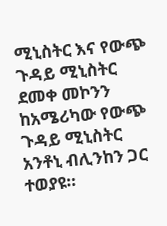ሚኒስትር እና የውጭ ጉዳይ ሚኒስትር ደመቀ መኮንን ከአሜሪካው የውጭ ጉዳይ ሚኒስትር አንቶኒ ብሊንከን ጋር ተወያዩ።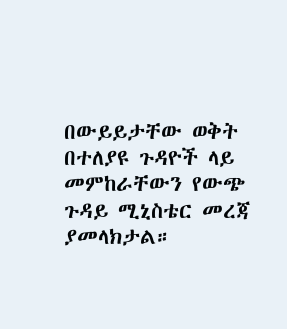በውይይታቸው ወቅት በተለያዩ ጉዳዮች ላይ መምከራቸውን የውጭ ጉዳይ ሚኒስቴር መረጃ ያመላክታል።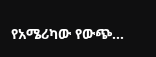የአሜሪካው የውጭ…